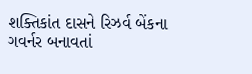શક્તિકાંત દાસને રિઝર્વ બેંકના ગવર્નર બનાવતાં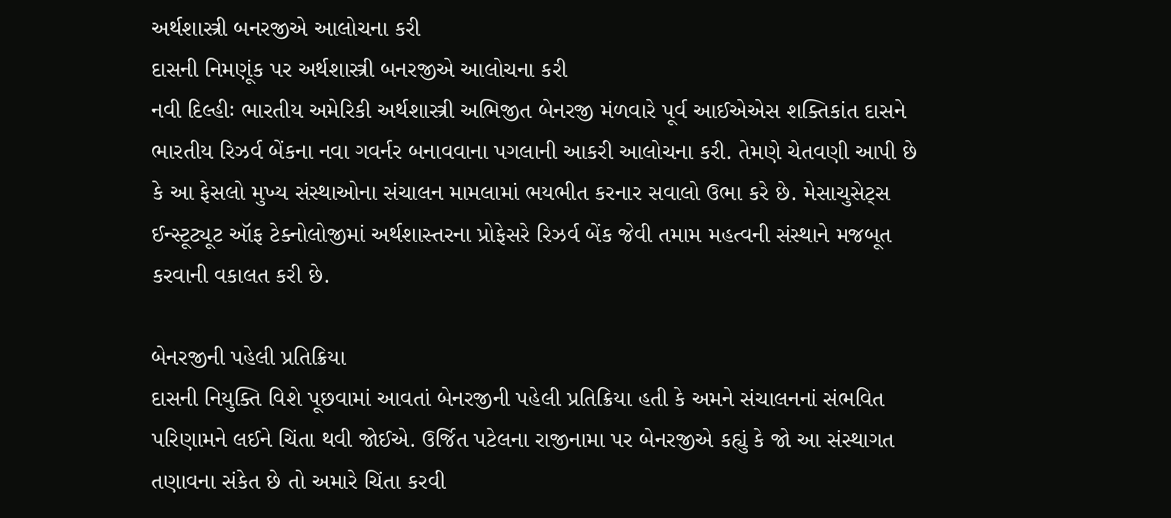અર્થશાસ્ત્રી બનરજીએ આલોચના કરી
દાસની નિમણૂંક પર અર્થશાસ્ત્રી બનરજીએ આલોચના કરી
નવી દિલ્હીઃ ભારતીય અમેરિકી અર્થશાસ્ત્રી અભિજીત બેનરજી મંળવારે પૂર્વ આઈએએસ શક્તિકાંત દાસને ભારતીય રિઝર્વ બેંકના નવા ગવર્નર બનાવવાના પગલાની આકરી આલોચના કરી. તેમણે ચેતવણી આપી છે કે આ ફેસલો મુખ્ય સંસ્થાઓના સંચાલન મામલામાં ભયભીત કરનાર સવાલો ઉભા કરે છે. મેસાચુસેટ્સ ઈન્સ્ટૂટ્યૂટ ઑફ ટેક્નોલોજીમાં અર્થશાસ્તરના પ્રોફેસરે રિઝર્વ બેંક જેવી તમામ મહત્વની સંસ્થાને મજબૂત કરવાની વકાલત કરી છે.

બેનરજીની પહેલી પ્રતિક્રિયા
દાસની નિયુક્તિ વિશે પૂછવામાં આવતાં બેનરજીની પહેલી પ્રતિક્રિયા હતી કે અમને સંચાલનનાં સંભવિત પરિણામને લઈને ચિંતા થવી જોઈએ. ઉર્જિત પટેલના રાજીનામા પર બેનરજીએ કહ્યું કે જો આ સંસ્થાગત તણાવના સંકેત છે તો અમારે ચિંતા કરવી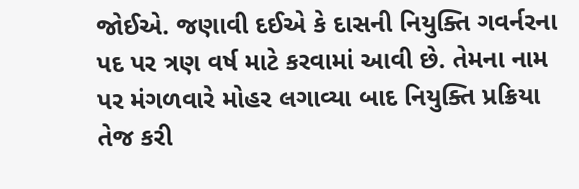જોઈએ. જણાવી દઈએ કે દાસની નિયુક્તિ ગવર્નરના પદ પર ત્રણ વર્ષ માટે કરવામાં આવી છે. તેમના નામ પર મંગળવારે મોહર લગાવ્યા બાદ નિયુક્તિ પ્રક્રિયા તેજ કરી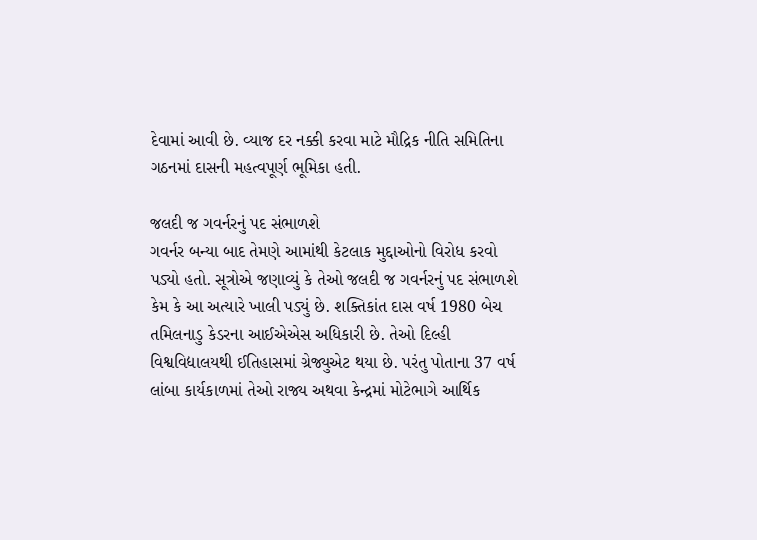દેવામાં આવી છે. વ્યાજ દર નક્કી કરવા માટે મૌદ્રિક નીતિ સમિતિના ગઠનમાં દાસની મહત્વપૂર્ણ ભૂમિકા હતી.

જલદી જ ગવર્નરનું પદ સંભાળશે
ગવર્નર બન્યા બાદ તેમણે આમાંથી કેટલાક મુદ્દાઓનો વિરોધ કરવો પડ્યો હતો. સૂત્રોએ જણાવ્યું કે તેઓ જલદી જ ગવર્નરનું પદ સંભાળશે કેમ કે આ અત્યારે ખાલી પડ્યું છે. શક્તિકાંત દાસ વર્ષ 1980 બેચ તમિલનાડુ કેડરના આઈએએસ અધિકારી છે. તેઓ દિલ્હી વિશ્વવિદ્યાલયથી ઈતિહાસમાં ગ્રેજ્યુએટ થયા છે. પરંતુ પોતાના 37 વર્ષ લાંબા કાર્યકાળમાં તેઓ રાજ્ય અથવા કેન્દ્રમાં મોટેભાગે આર્થિક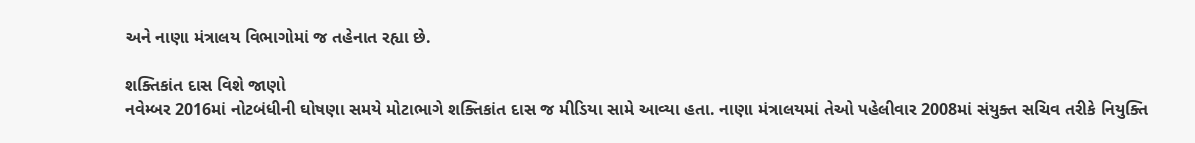અને નાણા મંત્રાલય વિભાગોમાં જ તહેનાત રહ્યા છે.

શક્તિકાંત દાસ વિશે જાણો
નવેમ્બર 2016માં નોટબંધીની ઘોષણા સમયે મોટાભાગે શક્તિકાંત દાસ જ મીડિયા સામે આવ્યા હતા. નાણા મંત્રાલયમાં તેઓ પહેલીવાર 2008માં સંયુક્ત સચિવ તરીકે નિયુક્તિ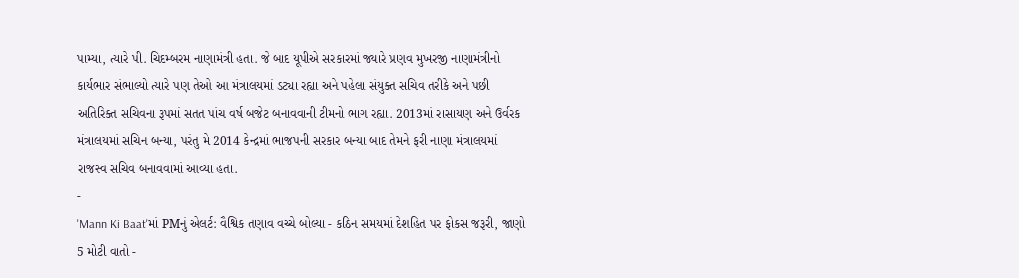પામ્યા, ત્યારે પી. ચિદમ્બરમ નાણામંત્રી હતા. જે બાદ યૂપીએ સરકારમાં જ્યારે પ્રણવ મુખરજી નાણામંત્રીનો કાર્યભાર સંભાલ્યો ત્યારે પણ તેઓ આ મંત્રાલયમાં ડટ્યા રહ્યા અને પહેલા સંયુક્ત સચિવ તરીકે અને પછી અતિરિક્ત સચિવના રૂપમાં સતત પાંચ વર્ષ બજેટ બનાવવાની ટીમનો ભાગ રહ્યા. 2013માં રાસાયણ અને ઉર્વરક મંત્રાલયમાં સચિન બન્યા, પરંતુ મે 2014 કેન્દ્રમાં ભાજપની સરકાર બન્યા બાદ તેમને ફરી નાણા મંત્રાલયમાં રાજસ્વ સચિવ બનાવવામાં આવ્યા હતા.
-
'Mann Ki Baat'માં PMનું એલર્ટ: વૈશ્વિક તણાવ વચ્ચે બોલ્યા - કઠિન સમયમાં દેશહિત પર ફોકસ જરૂરી, જાણો 5 મોટી વાતો -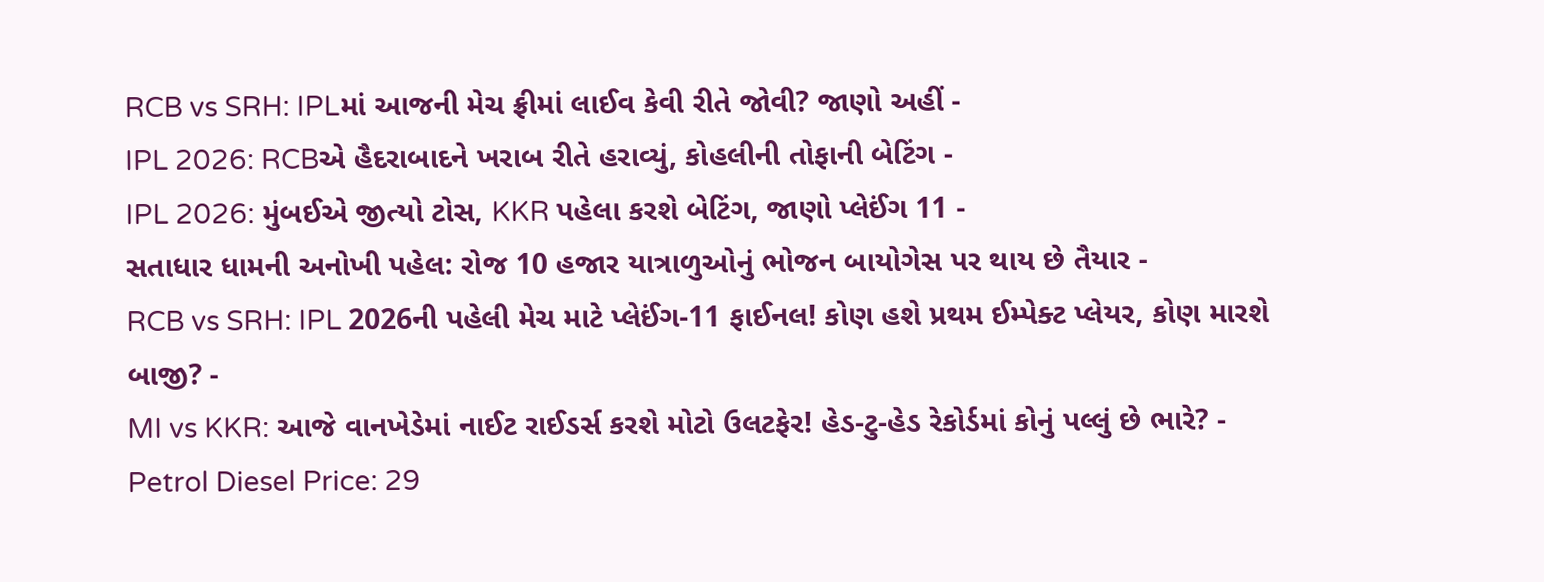RCB vs SRH: IPLમાં આજની મેચ ફ્રીમાં લાઈવ કેવી રીતે જોવી? જાણો અહીં -
IPL 2026: RCBએ હૈદરાબાદને ખરાબ રીતે હરાવ્યું, કોહલીની તોફાની બેટિંગ -
IPL 2026: મુંબઈએ જીત્યો ટોસ, KKR પહેલા કરશે બેટિંગ, જાણો પ્લેઈંગ 11 -
સતાધાર ધામની અનોખી પહેલ: રોજ 10 હજાર યાત્રાળુઓનું ભોજન બાયોગેસ પર થાય છે તૈયાર -
RCB vs SRH: IPL 2026ની પહેલી મેચ માટે પ્લેઈંગ-11 ફાઈનલ! કોણ હશે પ્રથમ ઈમ્પેક્ટ પ્લેયર, કોણ મારશે બાજી? -
MI vs KKR: આજે વાનખેડેમાં નાઈટ રાઈડર્સ કરશે મોટો ઉલટફેર! હેડ-ટુ-હેડ રેકોર્ડમાં કોનું પલ્લું છે ભારે? -
Petrol Diesel Price: 29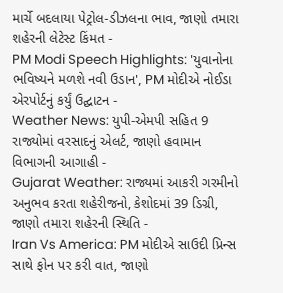માર્ચે બદલાયા પેટ્રોલ-ડીઝલના ભાવ, જાણો તમારા શહેરની લેટેસ્ટ કિંમત -
PM Modi Speech Highlights: 'યુવાનોના ભવિષ્યને મળશે નવી ઉડાન', PM મોદીએ નોઈડા એરપોર્ટનું કર્યું ઉદ્ઘાટન -
Weather News: યુપી-એમપી સહિત 9 રાજ્યોમાં વરસાદનું એલર્ટ, જાણો હવામાન વિભાગની આગાહી -
Gujarat Weather: રાજ્યમાં આકરી ગરમીનો અનુભવ કરતા શહેરીજનો, કેશોદમાં 39 ડિગ્રી, જાણો તમારા શહેરની સ્થિતિ -
Iran Vs America: PM મોદીએ સાઉદી પ્રિન્સ સાથે ફોન પર કરી વાત, જાણો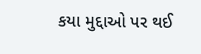કયા મુદ્દાઓ પર થઈ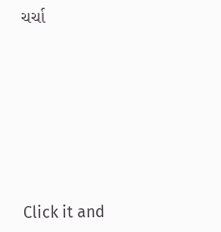ચર્ચા







Click it and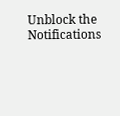Unblock the Notifications